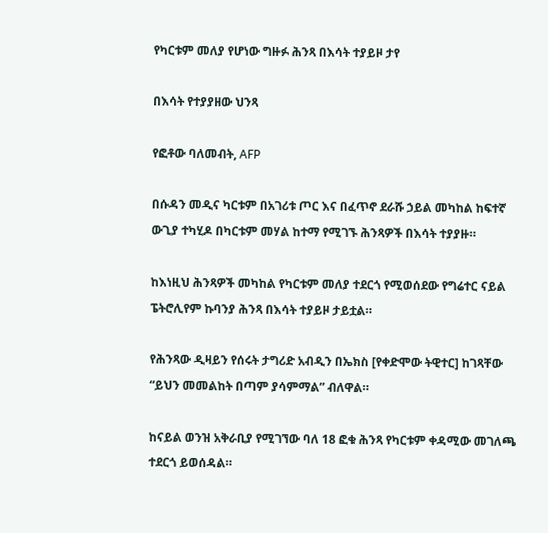የካርቱም መለያ የሆነው ግዙፉ ሕንጻ በእሳት ተያይዞ ታየ

በእሳት የተያያዘው ህንጻ

የፎቶው ባለመብት, AFP

በሱዳን መዲና ካርቱም በአገሪቱ ጦር እና በፈጥኖ ደራሹ ኃይል መካከል ከፍተኛ ውጊያ ተካሂዶ በካርቱም መሃል ከተማ የሚገኙ ሕንጻዎች በእሳት ተያያዙ።

ከእነዚህ ሕንጻዎች መካከል የካርቱም መለያ ተደርጎ የሚወሰደው የግሬተር ናይል ፔትሮሊየም ኩባንያ ሕንጻ በእሳት ተያይዞ ታይቷል።

የሕንጻው ዲዛይን የሰሩት ታግሪድ አብዲን በኤክስ [የቀድሞው ትዊተር] ከገጻቸው “ይህን መመልከት በጣም ያሳምማል” ብለዋል።

ከናይል ወንዝ አቅራቢያ የሚገኘው ባለ 18 ፎቁ ሕንጻ የካርቱም ቀዳሚው መገለጫ ተደርጎ ይወሰዳል።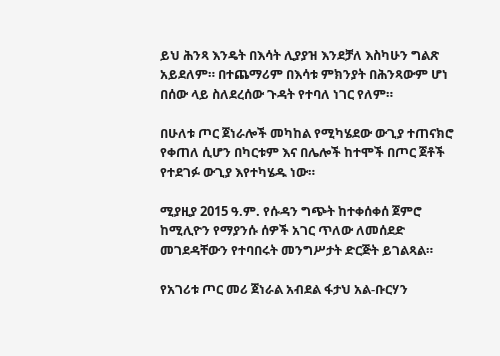ይህ ሕንጻ እንዴት በእሳት ሊያያዝ እንደቻለ እስካሁን ግልጽ አይደለም። በተጨማሪም በእሳቱ ምክንያት በሕንጻውም ሆነ በሰው ላይ ስለደረሰው ጉዳት የተባለ ነገር የለም።

በሁለቱ ጦር ጀነራሎች መካከል የሚካሄደው ውጊያ ተጠናክሮ የቀጠለ ሲሆን በካርቱም እና በሌሎች ከተሞች በጦር ጀቶች የተደገፉ ውጊያ እየተካሄዱ ነው።

ሚያዚያ 2015 ዓ.ም. የሱዳን ግጭት ከተቀሰቀሰ ጀምሮ ከሚሊዮን የማያንሱ ሰዎች አገር ጥለው ለመሰደድ መገደዳቸውን የተባበሩት መንግሥታት ድርጅት ይገልጻል።

የአገሪቱ ጦር መሪ ጀነራል አብደል ፋታህ አል-ቡርሃን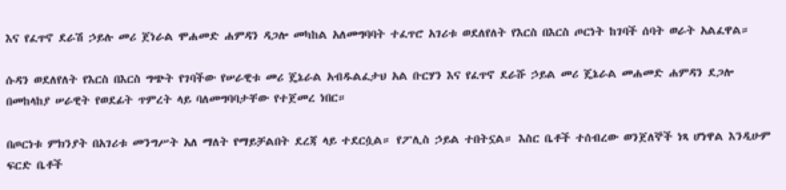እና የፈጥኖ ደራሽ ኃይሉ መሪ ጀነራል ሞሐመድ ሐምዳን ዳጋሎ መካከል አለመግባባት ተፈጥሮ አገሪቱ ወደለየለት የእርስ በእርስ ጦርነት ከገባች ሰባት ወራት አልፈዋል።

ሱዳን ወደለየለት የእርስ በእርስ ግጭት የገባችው የሠራዊቱ መሪ ጄኔራል አብዱልፈታህ አል ቡርሃን እና የፈጥኖ ደራሹ ኃይል መሪ ጄኔራል መሐመድ ሐምዳን ደጋሎ በመከላከያ ሠራዊት የወደፊት ጥምረት ላይ ባለመግባባታቸው የተጀመረ ነበር።

በጦርነቱ ምክንያት በአገሪቱ መንግሥት አለ ማለት የማይቻልበት ደረጃ ላይ ተደርሷል። የፖሊስ ኃይል ተበትኗል። እስር ቤቶች ተሰብረው ወንጀለኞች ነጻ ሆነዋል እንዲሁም ፍርድ ቤቶች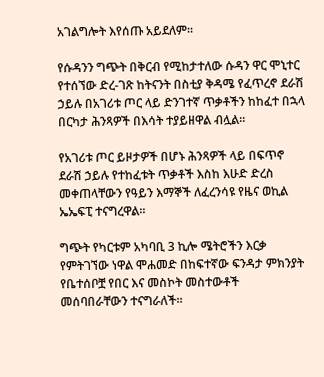አገልግሎት እየሰጡ አይደለም።

የሱዳንን ግጭት በቅርብ የሚከታተለው ሱዳን ዋር ሞኒተር የተሰኘው ድረ-ገጽ ከትናንት በስቲያ ቅዳሜ የፈጥረኖ ደራሽ ኃይሉ በአገሪቱ ጦር ላይ ድንገተኛ ጥቃቶችን ከከፈተ በኋላ በርካታ ሕንጻዎች በእሳት ተያይዘዋል ብሏል።

የአገሪቱ ጦር ይዞታዎች በሆኑ ሕንጻዎች ላይ በፍጥኖ ደራሽ ኃይሉ የተከፈቱት ጥቃቶች እስከ እሁድ ድረስ መቀጠላቸውን የዓይን እማኞች ለፈረንሳዩ የዜና ወኪል ኤኤፍፒ ተናግረዋል።

ግጭት የካርቱም አካባቢ 3 ኪሎ ሜትሮችን እርቃ የምትገኘው ነዋል ሞሐመድ በከፍተኛው ፍንዳታ ምክንያት የቤተሰቦቿ የበር እና መስኮት መስተውቶች መሰባበራቸውን ተናግራለች።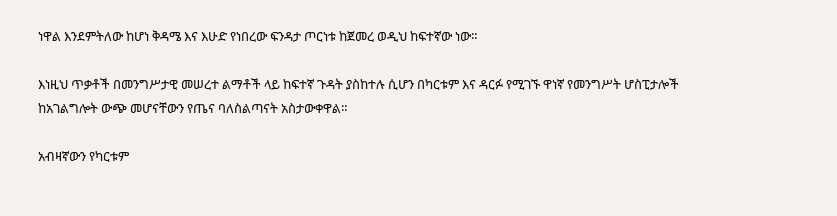ነዋል እንደምትለው ከሆነ ቅዳሜ እና እሁድ የነበረው ፍንዳታ ጦርነቱ ከጀመረ ወዲህ ከፍተኛው ነው።

እነዚህ ጥቃቶች በመንግሥታዊ መሠረተ ልማቶች ላይ ከፍተኛ ጉዳት ያስከተሉ ሲሆን በካርቱም እና ዳርፉ የሚገኙ ዋነኛ የመንግሥት ሆስፒታሎች ከአገልግሎት ውጭ መሆናቸውን የጤና ባለስልጣናት አስታውቀዋል።

አብዛኛውን የካርቱም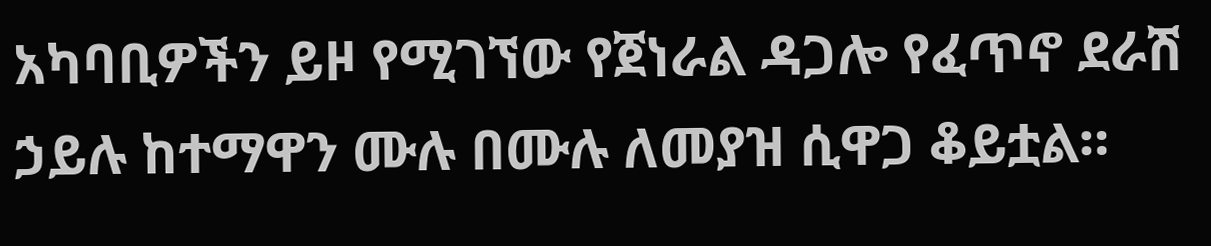አካባቢዎችን ይዞ የሚገኘው የጀነራል ዳጋሎ የፈጥኖ ደራሽ ኃይሉ ከተማዋን ሙሉ በሙሉ ለመያዝ ሲዋጋ ቆይቷል።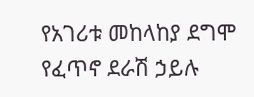የአገሪቱ መከላከያ ደግሞ የፈጥኖ ደራሽ ኃይሉ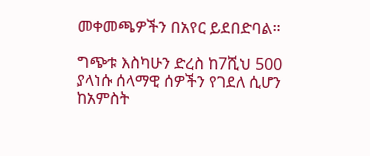መቀመጫዎችን በአየር ይደበድባል።

ግጭቱ እስካሁን ድረስ ከ7ሺህ 500 ያላነሱ ሰላማዊ ሰዎችን የገደለ ሲሆን ከአምስት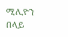ሚሊዮን በላይ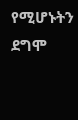የሚሆኑትን ደግሞ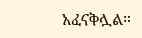አፈናቅሏል።